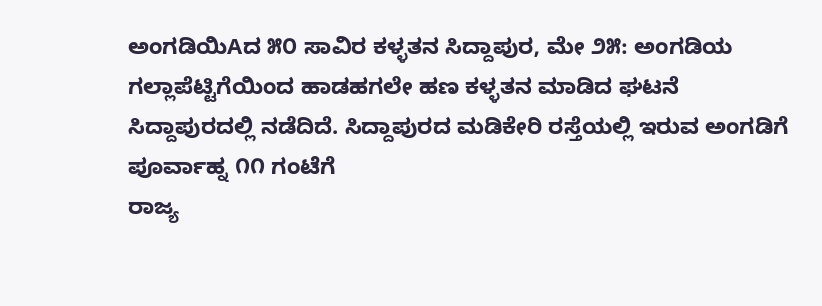ಅಂಗಡಿಯಿAದ ೫೦ ಸಾವಿರ ಕಳ್ಳತನ ಸಿದ್ದಾಪುರ, ಮೇ ೨೫: ಅಂಗಡಿಯ ಗಲ್ಲಾಪೆಟ್ಟಿಗೆಯಿಂದ ಹಾಡಹಗಲೇ ಹಣ ಕಳ್ಳತನ ಮಾಡಿದ ಘಟನೆ ಸಿದ್ದಾಪುರದಲ್ಲಿ ನಡೆದಿದೆ. ಸಿದ್ದಾಪುರದ ಮಡಿಕೇರಿ ರಸ್ತೆಯಲ್ಲಿ ಇರುವ ಅಂಗಡಿಗೆ ಪೂರ್ವಾಹ್ನ ೧೧ ಗಂಟೆಗೆ
ರಾಜ್ಯ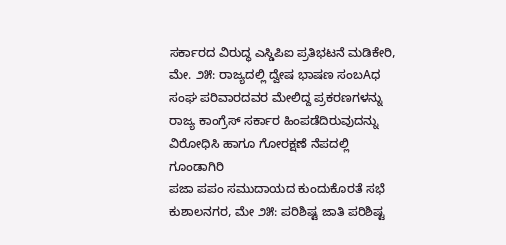ಸರ್ಕಾರದ ವಿರುದ್ಧ ಎಸ್ಡಿಪಿಐ ಪ್ರತಿಭಟನೆ ಮಡಿಕೇರಿ, ಮೇ. ೨೫: ರಾಜ್ಯದಲ್ಲಿ ದ್ವೇಷ ಭಾಷಣ ಸಂಬAಧ ಸಂಘ ಪರಿವಾರದವರ ಮೇಲಿದ್ದ ಪ್ರಕರಣಗಳನ್ನು ರಾಜ್ಯ ಕಾಂಗ್ರೆಸ್ ಸರ್ಕಾರ ಹಿಂಪಡೆದಿರುವುದನ್ನು ವಿರೋಧಿಸಿ ಹಾಗೂ ಗೋರಕ್ಷಣೆ ನೆಪದಲ್ಲಿ ಗೂಂಡಾಗಿರಿ
ಪಜಾ ಪಪಂ ಸಮುದಾಯದ ಕುಂದುಕೊರತೆ ಸಭೆ ಕುಶಾಲನಗರ, ಮೇ ೨೫: ಪರಿಶಿಷ್ಟ ಜಾತಿ ಪರಿಶಿಷ್ಟ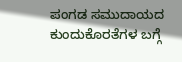ಪಂಗಡ ಸಮುದಾಯದ ಕುಂದುಕೊರತೆಗಳ ಬಗ್ಗೆ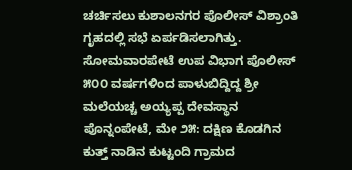ಚರ್ಚಿಸಲು ಕುಶಾಲನಗರ ಪೊಲೀಸ್ ವಿಶ್ರಾಂತಿ ಗೃಹದಲ್ಲಿ ಸಭೆ ಏರ್ಪಡಿಸಲಾಗಿತ್ತು. ಸೋಮವಾರಪೇಟೆ ಉಪ ವಿಭಾಗ ಪೊಲೀಸ್
೫೦೦ ವರ್ಷಗಳಿಂದ ಪಾಳುಬಿದ್ದಿದ್ದ ಶ್ರೀ ಮಲೆಯಚ್ಚ ಅಯ್ಯಪ್ಪ ದೇವಸ್ಥಾನ ಪೊನ್ನಂಪೇಟೆ, ಮೇ ೨೫: ದಕ್ಷಿಣ ಕೊಡಗಿನ ಕುತ್ತ್ ನಾಡಿನ ಕುಟ್ಟಂದಿ ಗ್ರಾಮದ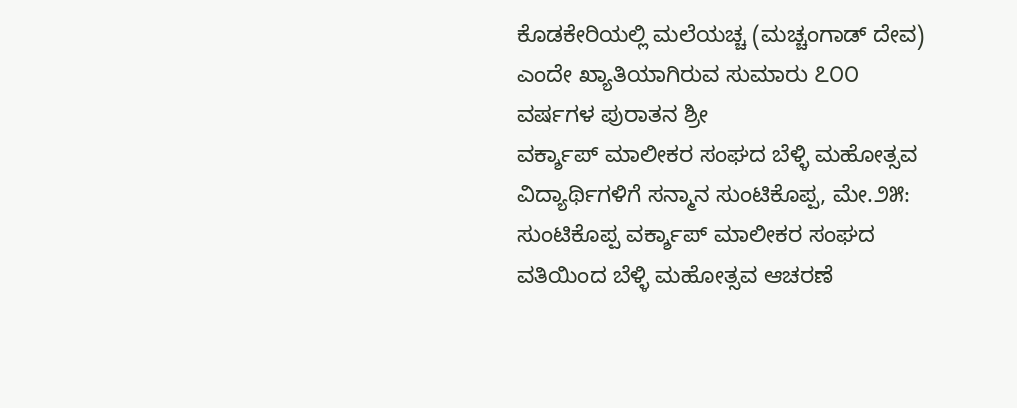ಕೊಡಕೇರಿಯಲ್ಲಿ ಮಲೆಯಚ್ಚ (ಮಚ್ಚಂಗಾಡ್ ದೇವ) ಎಂದೇ ಖ್ಯಾತಿಯಾಗಿರುವ ಸುಮಾರು ೭೦೦ ವರ್ಷಗಳ ಪುರಾತನ ಶ್ರೀ
ವರ್ಕ್ಶಾಪ್ ಮಾಲೀಕರ ಸಂಘದ ಬೆಳ್ಳಿ ಮಹೋತ್ಸವ ವಿದ್ಯಾರ್ಥಿಗಳಿಗೆ ಸನ್ಮಾನ ಸುಂಟಿಕೊಪ್ಪ, ಮೇ.೨೫: ಸುಂಟಿಕೊಪ್ಪ ವರ್ಕ್ಶಾಪ್ ಮಾಲೀಕರ ಸಂಘದ ವತಿಯಿಂದ ಬೆಳ್ಳಿ ಮಹೋತ್ಸವ ಆಚರಣೆ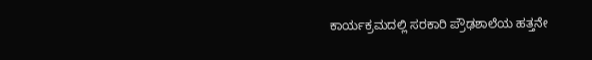ಕಾರ್ಯಕ್ರಮದಲ್ಲಿ ಸರಕಾರಿ ಪ್ರೌಢಶಾಲೆಯ ಹತ್ತನೇ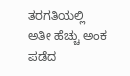ತರಗತಿಯಲ್ಲಿ ಅತೀ ಹೆಚ್ಚು ಅಂಕ ಪಡೆದ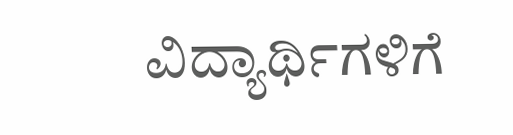ವಿದ್ಯಾರ್ಥಿಗಳಿಗೆ